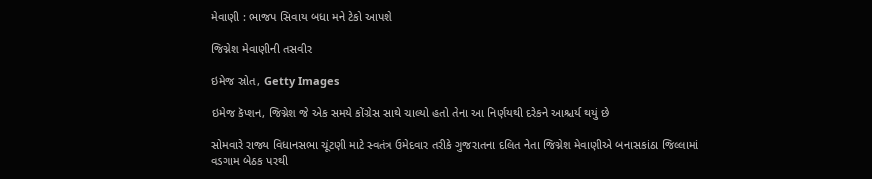મેવાણી : ભાજપ સિવાય બધા મને ટેકો આપશે

જિગ્નેશ મેવાણીની તસવીર

ઇમેજ સ્રોત, Getty Images

ઇમેજ કૅપ્શન, જિગ્નેશ જે એક સમયે કોંગ્રેસ સાથે ચાલ્યો હતો તેના આ નિર્ણયથી દરેકને આશ્ચર્ય થયું છે

સોમવારે રાજ્ય વિધાનસભા ચૂંટણી માટે સ્વતંત્ર ઉમેદવાર તરીકે ગુજરાતના દલિત નેતા જિગ્નેશ મેવાણીએ બનાસકાંઠા જિલ્લામાં વડગામ બેઠક પરથી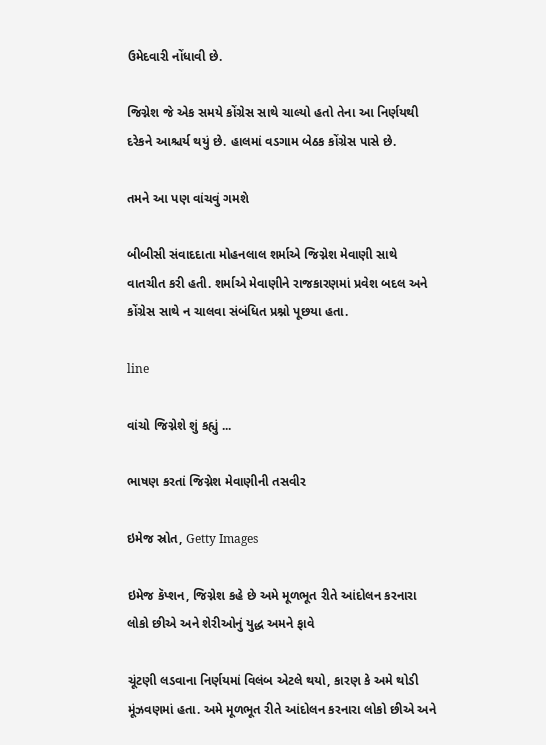ઉમેદવારી નોંધાવી છે.

જિગ્નેશ જે એક સમયે કોંગ્રેસ સાથે ચાલ્યો હતો તેના આ નિર્ણયથી દરેકને આશ્ચર્ય થયું છે. હાલમાં વડગામ બેઠક કોંગ્રેસ પાસે છે.

તમને આ પણ વાંચવું ગમશે

બીબીસી સંવાદદાતા મોહનલાલ શર્માએ જિગ્નેશ મેવાણી સાથે વાતચીત કરી હતી. શર્માએ મેવાણીને રાજકારણમાં પ્રવેશ બદલ અને કોંગ્રેસ સાથે ન ચાલવા સંબંધિત પ્રશ્નો પૂછયા હતા.

line

વાંચો જિગ્નેશે શું કહ્યું ...

ભાષણ કરતાં જિગ્નેશ મેવાણીની તસવીર

ઇમેજ સ્રોત, Getty Images

ઇમેજ કૅપ્શન, જિગ્નેશ કહે છે અમે મૂળભૂત રીતે આંદોલન કરનારા લોકો છીએ અને શેરીઓનું યુદ્ધ અમને ફાવે

ચૂંટણી લડવાના નિર્ણયમાં વિલંબ એટલે થયો, કારણ કે અમે થોડી મૂંઝવણમાં હતા. અમે મૂળભૂત રીતે આંદોલન કરનારા લોકો છીએ અને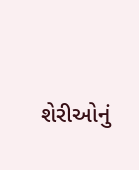શેરીઓનું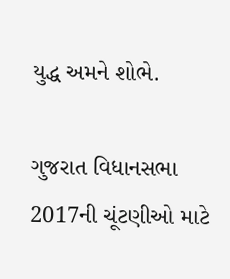યુદ્ધ અમને શોભે.

ગુજરાત વિધાનસભા 2017ની ચૂંટણીઓ માટે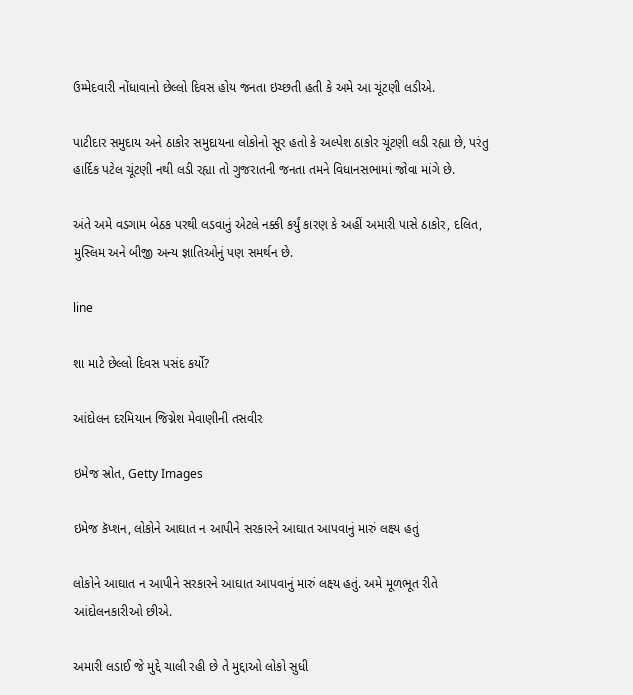ઉમ્મેદવારી નોંધાવાનો છેલ્લો દિવસ હોય જનતા ઇચ્છતી હતી કે અમે આ ચૂંટણી લડીએ.

પાટીદાર સમુદાય અને ઠાકોર સમુદાયના લોકોનો સૂર હતો કે અલ્પેશ ઠાકોર ચૂંટણી લડી રહ્યા છે, પરંતુ હાર્દિક પટેલ ચૂંટણી નથી લડી રહ્યા તો ગુજરાતની જનતા તમને વિધાનસભામાં જોવા માંગે છે.

અંતે અમે વડગામ બેઠક પરથી લડવાનું એટલે નક્કી કર્યું કારણ કે અહીં અમારી પાસે ઠાકોર, દલિત, મુસ્લિમ અને બીજી અન્ય જ્ઞાતિઓનું પણ સમર્થન છે.

line

શા માટે છેલ્લો દિવસ પસંદ કર્યો?

આંદોલન દરમિયાન જિગ્નેશ મેવાણીની તસવીર

ઇમેજ સ્રોત, Getty Images

ઇમેજ કૅપ્શન, લોકોને આઘાત ન આપીને સરકારને આઘાત આપવાનું મારું લક્ષ્ય હતું

લોકોને આઘાત ન આપીને સરકારને આઘાત આપવાનું મારું લક્ષ્ય હતું. અમે મૂળભૂત રીતે આંદોલનકારીઓ છીએ.

અમારી લડાઈ જે મુદ્દે ચાલી રહી છે તે મુદ્દાઓ લોકો સુધી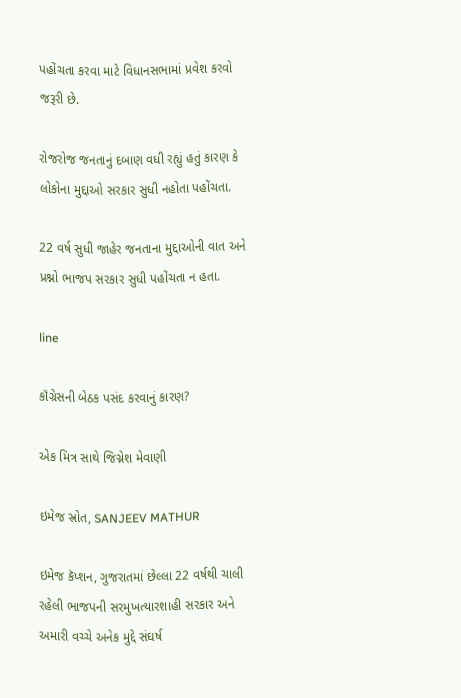પહોંચતા કરવા માટે વિધાનસભામાં પ્રવેશ કરવો જરૂરી છે.

રોજરોજ જનતાનું દબાણ વધી રહ્યું હતું કારણ કે લોકોના મુદ્દાઓ સરકાર સુધી નહોતા પહોંચતા.

22 વર્ષ સુધી જાહેર જનતાના મુદ્દાઓની વાત અને પ્રશ્નો ભાજપ સરકાર સુધી પહોંચતા ન હતા.

line

કૉંગ્રેસની બેઠક પસંદ કરવાનું કારણ?

એક મિત્ર સાથે જિગ્નેશ મેવાણી

ઇમેજ સ્રોત, SANJEEV MATHUR

ઇમેજ કૅપ્શન, ગુજરાતમાં છેલ્લા 22 વર્ષથી ચાલી રહેલી ભાજપની સરમુખત્યારશાહી સરકાર અને અમારી વચ્ચે અનેક મુદ્દે સંઘર્ષ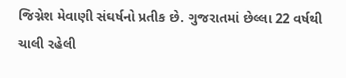જિગ્નેશ મેવાણી સંઘર્ષનો પ્રતીક છે. ગુજરાતમાં છેલ્લા 22 વર્ષથી ચાલી રહેલી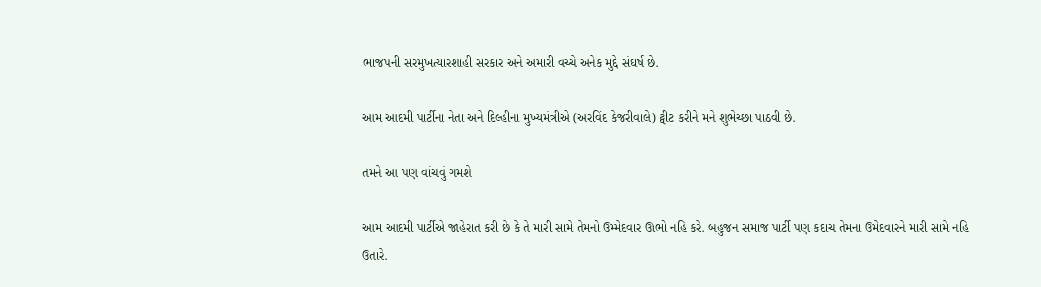ભાજપની સરમુખત્યારશાહી સરકાર અને અમારી વચ્ચે અનેક મુદ્દે સંઘર્ષ છે.

આમ આદમી પાર્ટીના નેતા અને દિલ્હીના મુખ્યમંત્રીએ (અરવિંદ કેજરીવાલે) ટ્વીટ કરીને મને શુભેચ્છા પાઠવી છે.

તમને આ પણ વાંચવું ગમશે

આમ આદમી પાર્ટીએ જાહેરાત કરી છે કે તે મારી સામે તેમનો ઉમ્મેદવાર ઊભો નહિ કરે. બહુજન સમાજ પાર્ટી પણ કદાચ તેમના ઉમેદવારને મારી સામે નહિ ઉતારે.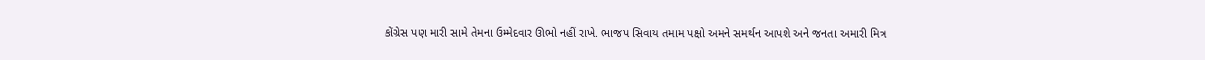કોંગ્રેસ પણ મારી સામે તેમના ઉમ્મેદવાર ઊભો નહીં રાખે. ભાજપ સિવાય તમામ પક્ષો અમને સમર્થન આપશે અને જનતા અમારી મિત્ર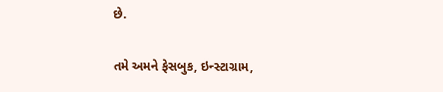છે.

તમે અમને ફેસબુક, ઇન્સ્ટાગ્રામ,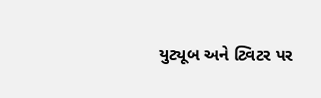યુટ્યૂબ અને ટ્વિટર પર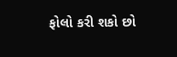ફોલો કરી શકો છો